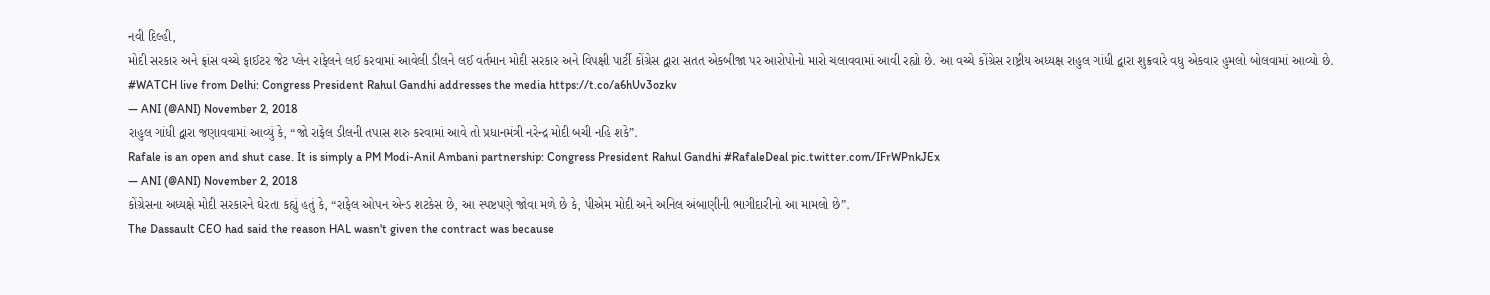નવી દિલ્હી,
મોદી સરકાર અને ફ્રાંસ વચ્ચે ફાઈટર જેટ પ્લેન રાફેલને લઈ કરવામાં આવેલી ડીલને લઈ વર્તમાન મોદી સરકાર અને વિપક્ષી પાર્ટી કોંગ્રેસ દ્વારા સતત એકબીજા પર આરોપોનો મારો ચલાવવામાં આવી રહ્યો છે. આ વચ્ચે કોંગ્રેસ રાષ્ટ્રીય અધ્યક્ષ રાહુલ ગાંધી દ્વારા શુક્રવારે વધુ એકવાર હુમલો બોલવામાં આવ્યો છે.
#WATCH live from Delhi: Congress President Rahul Gandhi addresses the media https://t.co/a6hUv3ozkv
— ANI (@ANI) November 2, 2018
રાહુલ ગાંધી દ્વારા જણાવવામાં આવ્યું કે, “જો રાફેલ ડીલની તપાસ શરુ કરવામાં આવે તો પ્રધાનમંત્રી નરેન્દ્ર મોદી બચી નહિ શકે”.
Rafale is an open and shut case. It is simply a PM Modi-Anil Ambani partnership: Congress President Rahul Gandhi #RafaleDeal pic.twitter.com/IFrWPnkJEx
— ANI (@ANI) November 2, 2018
કોંગ્રેસના અધ્યક્ષે મોદી સરકારને ઘેરતા કહ્યું હતું કે, “રાફેલ ઓપન એન્ડ શટકેસ છે, આ સ્પષ્ટપણે જોવા મળે છે કે, પીએમ મોદી અને અનિલ અંબાણીની ભાગીદારીનો આ મામલો છે”.
The Dassault CEO had said the reason HAL wasn't given the contract was because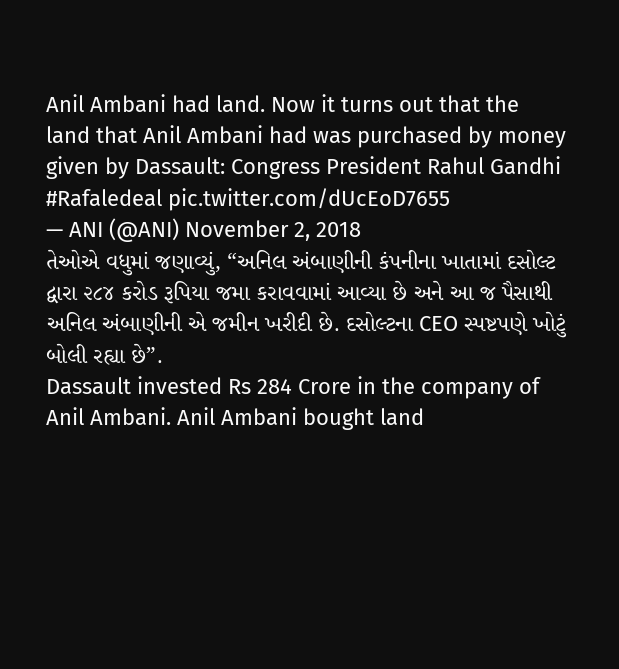Anil Ambani had land. Now it turns out that the land that Anil Ambani had was purchased by money given by Dassault: Congress President Rahul Gandhi #Rafaledeal pic.twitter.com/dUcEoD7655
— ANI (@ANI) November 2, 2018
તેઓએ વધુમાં જણાવ્યું, “અનિલ અંબાણીની કંપનીના ખાતામાં દસોલ્ટ દ્વારા ૨૮૪ કરોડ રૂપિયા જમા કરાવવામાં આવ્યા છે અને આ જ પૈસાથી અનિલ અંબાણીની એ જમીન ખરીદી છે. દસોલ્ટના CEO સ્પષ્ટપણે ખોટું બોલી રહ્યા છે”.
Dassault invested Rs 284 Crore in the company of Anil Ambani. Anil Ambani bought land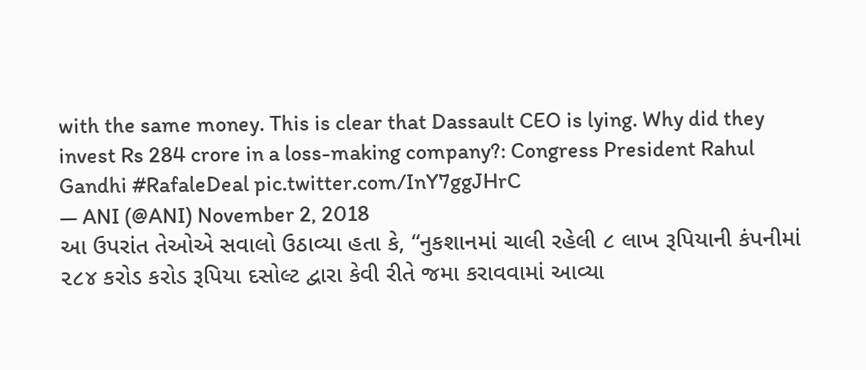with the same money. This is clear that Dassault CEO is lying. Why did they invest Rs 284 crore in a loss-making company?: Congress President Rahul Gandhi #RafaleDeal pic.twitter.com/InY7ggJHrC
— ANI (@ANI) November 2, 2018
આ ઉપરાંત તેઓએ સવાલો ઉઠાવ્યા હતા કે, “નુકશાનમાં ચાલી રહેલી ૮ લાખ રૂપિયાની કંપનીમાં ૨૮૪ કરોડ કરોડ રૂપિયા દસોલ્ટ દ્વારા કેવી રીતે જમા કરાવવામાં આવ્યા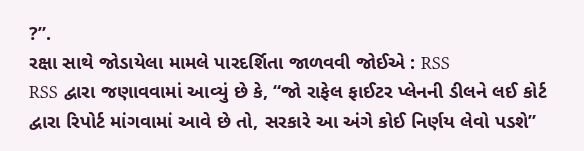?”.
રક્ષા સાથે જોડાયેલા મામલે પારદર્શિતા જાળવવી જોઈએ : RSS
RSS દ્વારા જણાવવામાં આવ્યું છે કે, “જો રાફેલ ફાઈટર પ્લેનની ડીલને લઈ કોર્ટ દ્વારા રિપોર્ટ માંગવામાં આવે છે તો, સરકારે આ અંગે કોઈ નિર્ણય લેવો પડશે”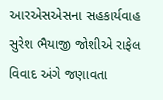આરએસએસના સહકાર્યવાહ સુરેશ ભૈયાજી જોશીએ રાફેલ વિવાદ અંગે જણાવતા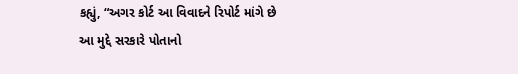કહ્યું, “અગર કોર્ટ આ વિવાદને રિપોર્ટ માંગે છે આ મુદ્દે સરકારે પોતાનો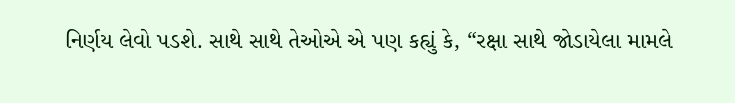નિર્ણય લેવો પડશે. સાથે સાથે તેઓએ એ પણ કહ્યું કે, “રક્ષા સાથે જોડાયેલા મામલે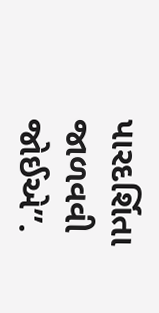પારદર્શિતા જાળવવી જોઈએ”.